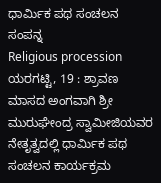ಧಾರ್ಮಿಕ ಪಥ ಸಂಚಲನ ಸಂಪನ್ನ
Religious procession
ಯರಗಟ್ಟಿ, 19 : ಶ್ರಾವಣ ಮಾಸದ ಅಂಗವಾಗಿ ಶ್ರೀ ಮುರುಘೇಂದ್ರ ಸ್ವಾಮೀಜಿಯವರ ನೇತೃತ್ವದಲ್ಲಿ ಧಾರ್ಮಿಕ ಪಥ ಸಂಚಲನ ಕಾರ್ಯಕ್ರಮ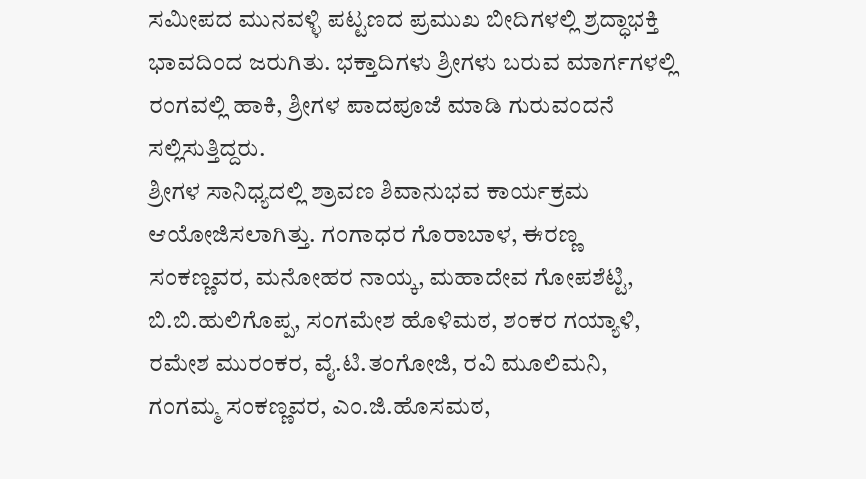ಸಮೀಪದ ಮುನವಳ್ಳಿ ಪಟ್ಟಣದ ಪ್ರಮುಖ ಬೀದಿಗಳಲ್ಲಿ ಶ್ರದ್ಧಾಭಕ್ತಿ ಭಾವದಿಂದ ಜರುಗಿತು. ಭಕ್ತಾದಿಗಳು ಶ್ರೀಗಳು ಬರುವ ಮಾರ್ಗಗಳಲ್ಲಿ ರಂಗವಲ್ಲಿ ಹಾಕಿ, ಶ್ರೀಗಳ ಪಾದಪೂಜೆ ಮಾಡಿ ಗುರುವಂದನೆ ಸಲ್ಲಿಸುತ್ತಿದ್ದರು.
ಶ್ರೀಗಳ ಸಾನಿಧ್ಯದಲ್ಲಿ ಶ್ರಾವಣ ಶಿವಾನುಭವ ಕಾರ್ಯಕ್ರಮ ಆಯೋಜಿಸಲಾಗಿತ್ತು. ಗಂಗಾಧರ ಗೊರಾಬಾಳ, ಈರಣ್ಣ ಸಂಕಣ್ಣವರ, ಮನೋಹರ ನಾಯ್ಕ, ಮಹಾದೇವ ಗೋಪಶೆಟ್ಟಿ, ಬಿ.ಬಿ.ಹುಲಿಗೊಪ್ಪ, ಸಂಗಮೇಶ ಹೊಳಿಮಠ, ಶಂಕರ ಗಯ್ಯಾಳಿ, ರಮೇಶ ಮುರಂಕರ, ವೈ.ಟಿ.ತಂಗೋಜಿ, ರವಿ ಮೂಲಿಮನಿ, ಗಂಗಮ್ಮ ಸಂಕಣ್ಣವರ, ಎಂ.ಜಿ.ಹೊಸಮಠ,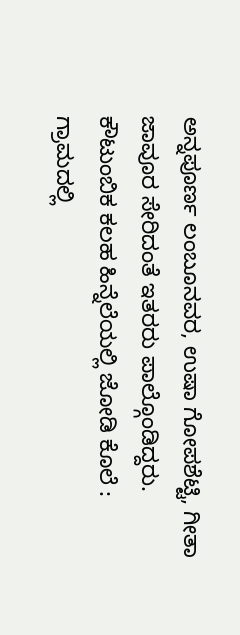ಅನ್ನಪೂರ್ಣ ಲಂಬೂನವರ, ಉಷಾ ಗೋಪಶೆಟ್ಟಿ, ಗೀತಾ ಜಾವೂರ ಸೇರಿದಂತೆ ಇತರರು ಪಾಲ್ಗೊಂಡಿದ್ದರು.
ಕೌಟುಂಬಿಕ ಕಲಹ ಹಿನ್ನೆಲೆಯಲ್ಲಿ ಜೋಡಿ ಕೊಲೆ : ಗ್ರಾಮದಲ್ಲಿ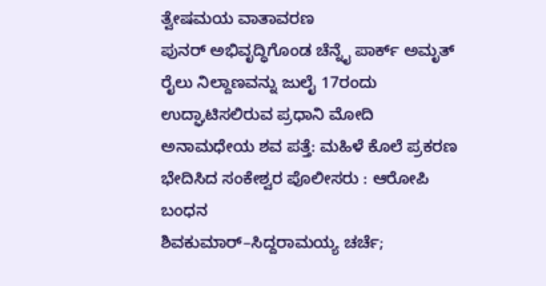ತ್ವೇಷಮಯ ವಾತಾವರಣ
ಪುನರ್ ಅಭಿವೃದ್ಧಿಗೊಂಡ ಚೆನ್ನೈ ಪಾರ್ಕ್ ಅಮೃತ್ ರೈಲು ನಿಲ್ದಾಣವನ್ನು ಜುಲೈ 17ರಂದು ಉದ್ಘಾಟಿಸಲಿರುವ ಪ್ರಧಾನಿ ಮೋದಿ
ಅನಾಮಧೇಯ ಶವ ಪತ್ತೆ: ಮಹಿಳೆ ಕೊಲೆ ಪ್ರಕರಣ ಭೇದಿಸಿದ ಸಂಕೇಶ್ವರ ಪೊಲೀಸರು : ಆರೋಪಿ ಬಂಧನ
ಶಿವಕುಮಾರ್–ಸಿದ್ದರಾಮಯ್ಯ ಚರ್ಚೆ;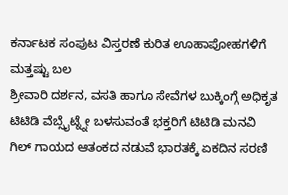ಕರ್ನಾಟಕ ಸಂಪುಟ ವಿಸ್ತರಣೆ ಕುರಿತ ಊಹಾಪೋಹಗಳಿಗೆ ಮತ್ತಷ್ಟು ಬಲ
ಶ್ರೀವಾರಿ ದರ್ಶನ, ವಸತಿ ಹಾಗೂ ಸೇವೆಗಳ ಬುಕ್ಕಿಂಗ್ಗೆ ಅಧಿಕೃತ ಟಿಟಿಡಿ ವೆಬ್ಸೈಟ್ನ್ನೇ ಬಳಸುವಂತೆ ಭಕ್ತರಿಗೆ ಟಿಟಿಡಿ ಮನವಿ
ಗಿಲ್ ಗಾಯದ ಆತಂಕದ ನಡುವೆ ಭಾರತಕ್ಕೆ ಏಕದಿನ ಸರಣಿ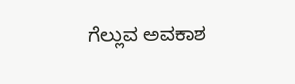ಗೆಲ್ಲುವ ಅವಕಾಶ